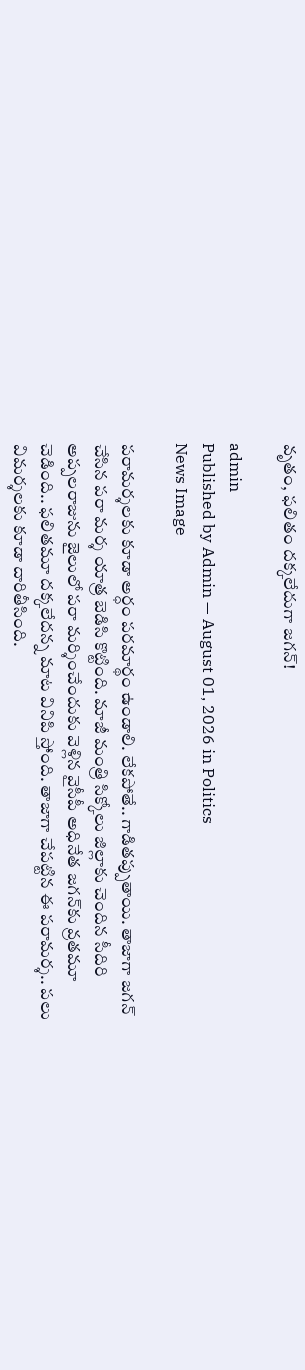వృతం, ఫలితం దక్కలేదుగా జగన్!

admin
Published by Admin — August 01, 2026 in Politics
News Image

ప‌రామ‌ర్శ‌ల‌కు కూడా అర్ధం ప‌ర‌మార్థం ఉండాలి. లేక‌పోతే.. గాడిత‌ప్పుతాయి. తాజాగా జ‌గ‌న్ చేసిన ప‌రా మర్శ యాత్ర బెడిసి కొట్టింది. మాజీ మంత్రి సిక్కోలు జిల్లాకు చెందిన సీదిరి అప్ప‌ల‌రాజును జైలులో ప‌రా మ‌ర్శించేందుకు వెళ్లిన వైసీపీ అధినేత జ‌గ‌న్‌కు వ్ర‌త‌మూ చెడింది.. ఫ‌లిత‌మూ ద‌క్క‌లేద‌న్న మాట వినిపి స్తోంది. తాజాగా చేప‌ట్టిన ఈ ప‌రామ‌ర్శ‌.. ప‌లు విమ‌ర్శ‌ల‌కు కూడా దారితీసింది.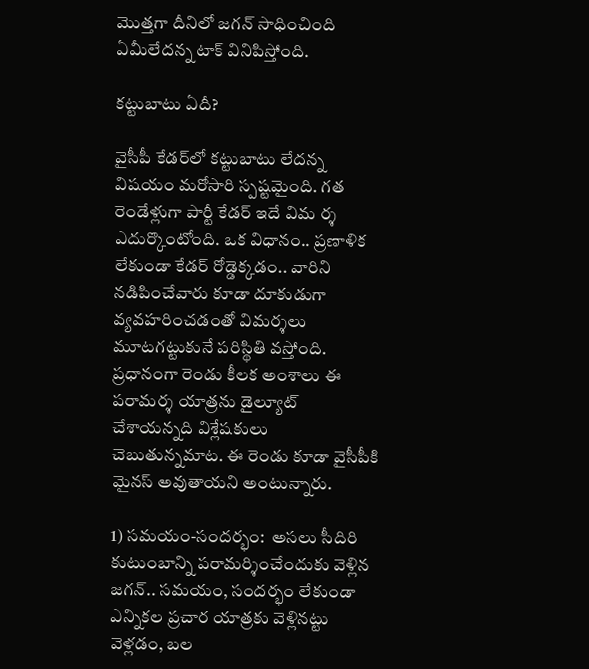మొత్త‌గా దీనిలో జ‌గ‌న్ సాధించింది ఏమీలేద‌న్న టాక్ వినిపిస్తోంది.

క‌ట్టుబాటు ఏదీ?

వైసీపీ కేడ‌ర్‌లో క‌ట్టుబాటు లేద‌న్న విష‌యం మ‌రోసారి స్ప‌ష్ట‌మైంది. గ‌త రెండేళ్లుగా పార్టీ కేడ‌ర్ ఇదే విమ ర్శ ఎదుర్కొంటోంది. ఒక విధానం.. ప్ర‌ణాళిక లేకుండా కేడ‌ర్ రోడ్డెక్క‌డం.. వారిని న‌డిపించేవారు కూడా దూకుడుగా వ్య‌వ‌హ‌రించ‌డంతో విమ‌ర్శ‌లు మూట‌గ‌ట్టుకునే ప‌రిస్థితి వ‌స్తోంది. ప్ర‌ధానంగా రెండు కీల‌క అంశాలు ఈ ప‌రామ‌ర్శ యాత్ర‌ను డైల్యూట్ చేశాయ‌న్న‌ది విశ్లేష‌కులు చెబుతున్న‌మాట‌. ఈ రెండు కూడా వైసీపీకి మైన‌స్ అవుతాయ‌ని అంటున్నారు.

1) స‌మ‌యం-సంద‌ర్భం:  అస‌లు సీదిరి కుటుంబాన్ని ప‌రామ‌ర్శించేందుకు వెళ్లిన జ‌గ‌న్‌.. స‌మ‌యం, సంద‌ర్భం లేకుండా ఎన్నిక‌ల ప్ర‌చార యాత్రకు వెళ్లిన‌ట్టు వెళ్ల‌డం, బ‌ల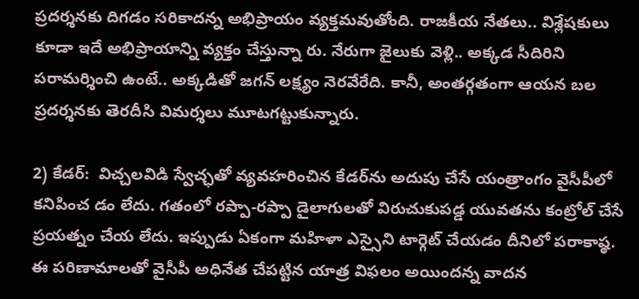ప్ర‌ద‌ర్శ‌న‌కు దిగ‌డం స‌రికాద‌న్న అభిప్రాయం వ్య‌క్త‌మ‌వుతోంది. రాజ‌కీయ నేత‌లు.. విశ్లేష‌కులు కూడా ఇదే అభిప్రాయాన్ని వ్య‌క్తం చేస్తున్నా రు. నేరుగా జైలుకు వెళ్లి.. అక్క‌డ సీదిరిని ప‌రామ‌ర్శించి ఉంటే.. అక్క‌డితో జ‌గ‌న్ ల‌క్ష్యం నెర‌వేరేది. కానీ, అంత‌ర్గ‌తంగా ఆయ‌న బ‌ల ప్ర‌ద‌ర్శ‌న‌కు తెర‌దీసి విమ‌ర్శ‌లు మూట‌గ‌ట్టుకున్నారు.

2) కేడ‌ర్‌:  విచ్చ‌ల‌విడి స్వేచ్ఛ‌తో వ్య‌వ‌హ‌రించిన కేడ‌ర్‌ను అదుపు చేసే యంత్రాంగం వైసీపీలో క‌నిపించ డం లేదు. గ‌తంలో ర‌ప్పా-ర‌ప్పా డైలాగుల‌తో విరుచుకుప‌డ్డ యువ‌త‌ను కంట్రోల్ చేసే ప్ర‌య‌త్నం చేయ లేదు. ఇప్పుడు ఏకంగా మ‌హిళా ఎస్సైని టార్గెట్ చేయ‌డం దీనిలో ప‌రాకాష్ఠ‌. ఈ ప‌రిణామాల‌తో వైసీపీ అధినేత చేప‌ట్టిన యాత్ర విఫ‌లం అయింద‌న్న వాద‌న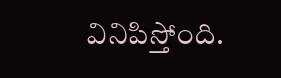వినిపిస్తోంది.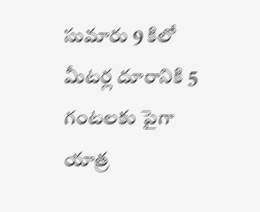సుమారు 9 కిలో మీట‌ర్ల దూరానికి 5 గంట‌ల‌కు పైగా యాత్ర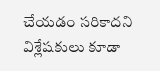చేయ‌డం స‌రికాద‌ని విశ్లేష‌కులు కూడా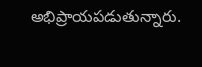అభిప్రాయ‌ప‌డుతున్నారు.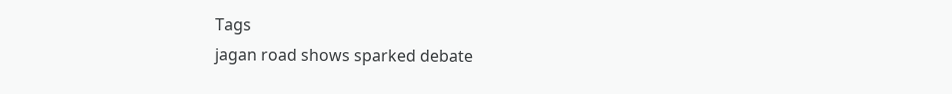Tags
jagan road shows sparked debate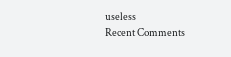useless
Recent Comments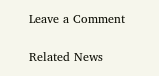Leave a Comment

Related News